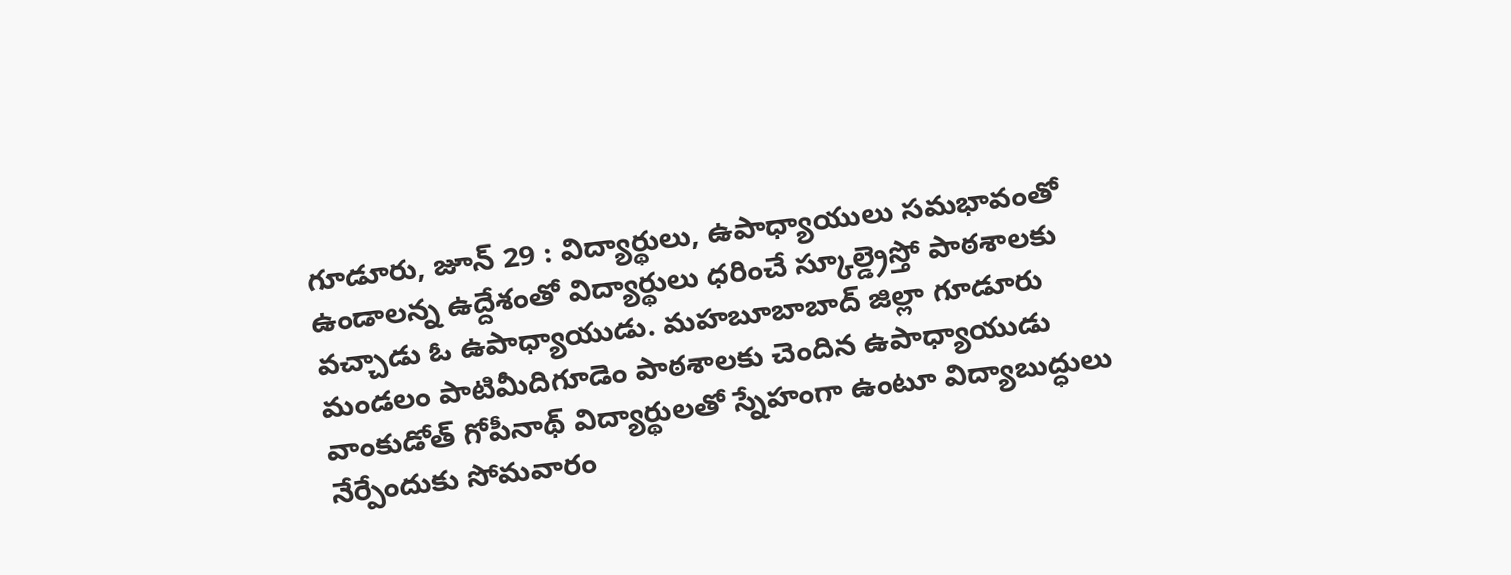గూడూరు, జూన్ 29 : విద్యార్థులు, ఉపాధ్యాయులు సమభావంతో ఉండాలన్న ఉద్దేశంతో విద్యార్థులు ధరించే స్కూల్డ్రెస్తో పాఠశాలకు వచ్చాడు ఓ ఉపాధ్యాయుడు. మహబూబాబాద్ జిల్లా గూడూరు మండలం పాటిమీదిగూడెం పాఠశాలకు చెందిన ఉపాధ్యాయుడు వాంకుడోత్ గోపీనాథ్ విద్యార్థులతో స్నేహంగా ఉంటూ విద్యాబుద్ధులు నేర్పేందుకు సోమవారం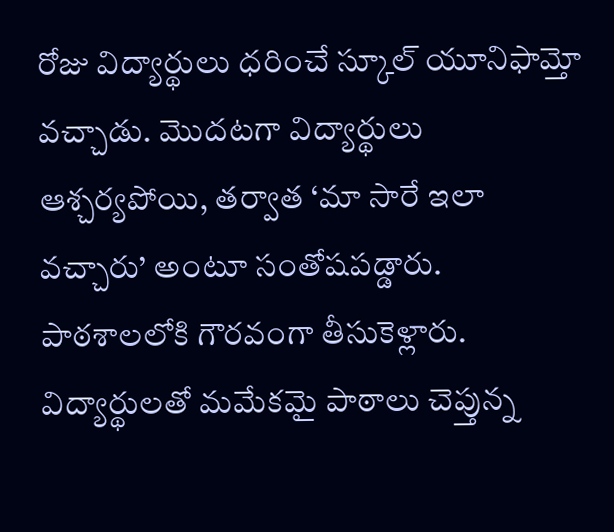రోజు విద్యార్థులు ధరించే స్కూల్ యూనిఫామ్తో వచ్చాడు. మొదటగా విద్యార్థులు ఆశ్చర్యపోయి, తర్వాత ‘మా సారే ఇలా వచ్చారు’ అంటూ సంతోషపడ్డారు. పాఠశాలలోకి గౌరవంగా తీసుకెళ్లారు. విద్యార్థులతో మమేకమై పాఠాలు చెప్తున్న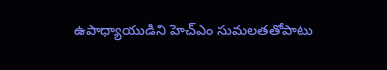ఉపాధ్యాయుడిని హెచ్ఎం సుమలతతోపాటు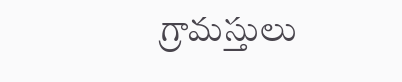గ్రామస్తులు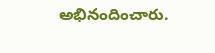అభినందించారు.